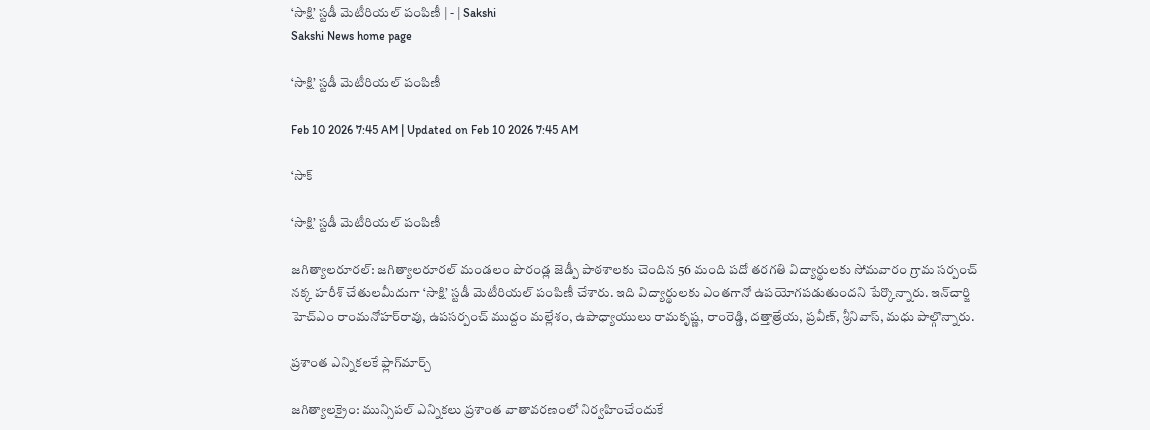‘సాక్షి’ స్టడీ మెటీరియల్‌ పంపిణీ | - | Sakshi
Sakshi News home page

‘సాక్షి’ స్టడీ మెటీరియల్‌ పంపిణీ

Feb 10 2026 7:45 AM | Updated on Feb 10 2026 7:45 AM

‘సాక్

‘సాక్షి’ స్టడీ మెటీరియల్‌ పంపిణీ

జగిత్యాలరూరల్‌: జగిత్యాలరూరల్‌ మండలం పొరండ్ల జెడ్పీ పాఠశాలకు చెందిన 56 మంది పదో తరగతి విద్యార్థులకు సోమవారం గ్రామ సర్పంచ్‌ నక్క హరీశ్‌ చేతులమీదుగా ‘సాక్షి’ స్టడీ మెటీరియల్‌ పంపిణీ చేశారు. ఇది విద్యార్థులకు ఎంతగానో ఉపయోగపడుతుందని పేర్కొన్నారు. ఇన్‌చార్జి హెచ్‌ఎం రాంమనోహర్‌రావు, ఉపసర్పంచ్‌ ముద్దం మల్లేశం, ఉపాధ్యాయులు రామకృష్ణ, రాంరెడ్డి, దత్తాత్రేయ, ప్రవీణ్‌, శ్రీనివాస్‌, మధు పాల్గొన్నారు.

ప్రశాంత ఎన్నికలకే ఫ్లాగ్‌మార్చ్‌

జగిత్యాలక్రైం: మున్సిపల్‌ ఎన్నికలు ప్రశాంత వాతావరణంలో నిర్వహించేందుకే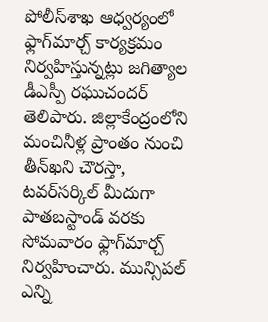పోలీస్‌శాఖ ఆధ్వర్యంలో ఫ్లాగ్‌మార్చ్‌ కార్యక్రమం నిర్వహిస్తున్నట్లు జగిత్యాల డీఎస్పీ రఘుచందర్‌ తెలిపారు. జిల్లాకేంద్రంలోని మంచినీళ్ల ప్రాంతం నుంచి తీన్‌ఖని చౌరస్తా, టవర్‌సర్కిల్‌ మీదుగా పాతబస్టాండ్‌ వరకు సోమవారం ఫ్లాగ్‌మార్చ్‌ నిర్వహించారు. మున్సిపల్‌ ఎన్ని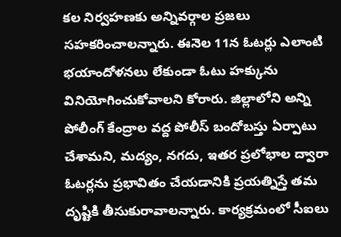కల నిర్వహణకు అన్నివర్గాల ప్రజలు సహకరించాలన్నారు. ఈనెల 11న ఓటర్లు ఎలాంటి భయాందోళనలు లేకుండా ఓటు హక్కును వినియోగించుకోవాలని కోరారు. జిల్లాలోని అన్ని పోలీంగ్‌ కేంద్రాల వద్ద పోలీస్‌ బందోబస్తు ఏర్పాటు చేశామని, మద్యం, నగదు, ఇతర ప్రలోభాల ద్వారా ఓటర్లను ప్రభావితం చేయడానికి ప్రయత్నిస్తే తమ దృష్టికి తీసుకురావాలన్నారు. కార్యక్రమంలో సీఐలు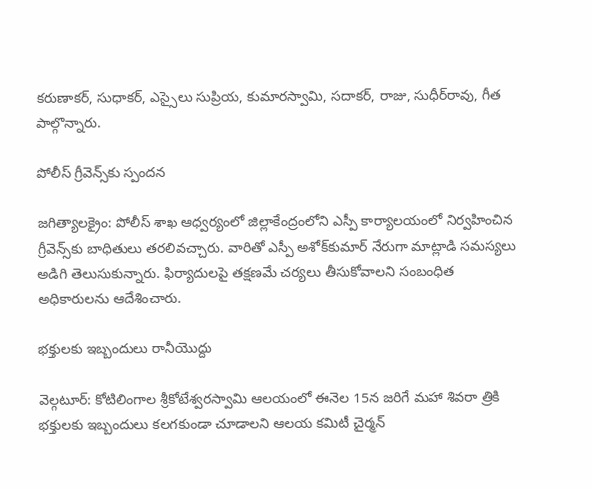కరుణాకర్‌, సుధాకర్‌, ఎస్సైలు సుప్రియ, కుమారస్వామి, సదాకర్‌, రాజు, సుధీర్‌రావు, గీత పాల్గొన్నారు.

పోలీస్‌ గ్రీవెన్స్‌కు స్పందన

జగిత్యాలక్రైం: పోలీస్‌ శాఖ ఆధ్వర్యంలో జిల్లాకేంద్రంలోని ఎస్పీ కార్యాలయంలో నిర్వహించిన గ్రీవెన్స్‌కు బాధితులు తరలివచ్చారు. వారితో ఎస్పీ అశోక్‌కుమార్‌ నేరుగా మాట్లాడి సమస్యలు అడిగి తెలుసుకున్నారు. ఫిర్యాదులపై తక్షణమే చర్యలు తీసుకోవాలని సంబంధిత అధికారులను ఆదేశించారు.

భక్తులకు ఇబ్బందులు రానీయొద్దు

వెల్గటూర్‌: కోటిలింగాల శ్రీకోటేశ్వరస్వామి ఆలయంలో ఈనెల 15న జరిగే మహా శివరా త్రికి భక్తులకు ఇబ్బందులు కలగకుండా చూడాలని ఆలయ కమిటీ చైర్మన్‌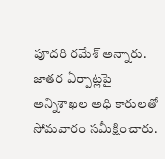పూదరి రమేశ్‌ అన్నారు. జాతర ఏర్పాట్లపై అన్నిశాఖల అధి కారులతో సోమవారం సమీక్షించారు.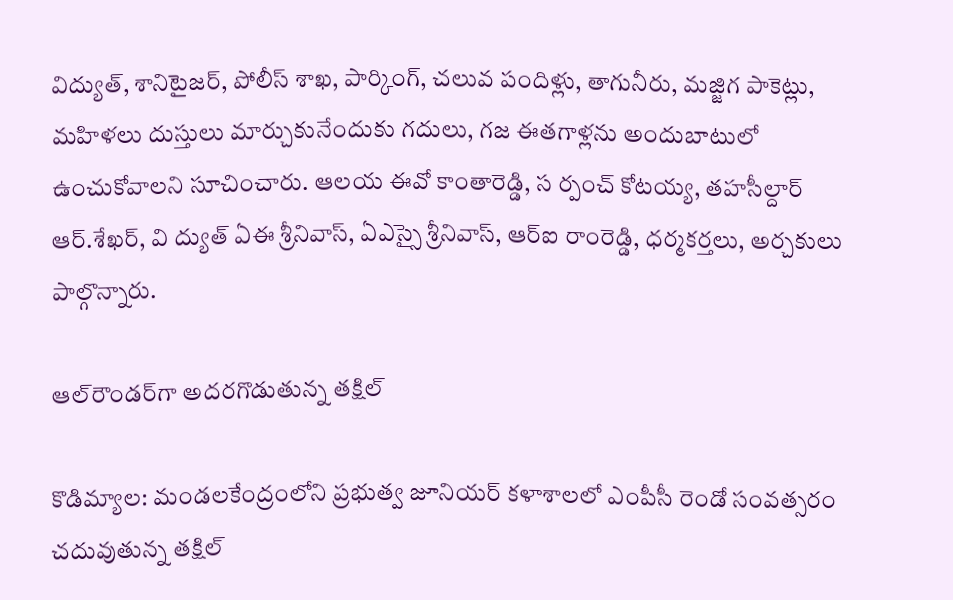విద్యుత్‌, శానిటైజర్‌, పోలీస్‌ శాఖ, పార్కింగ్‌, చలువ పందిళ్లు, తాగునీరు, మజ్జిగ పాకెట్లు, మహిళలు దుస్తులు మార్చుకునేందుకు గదులు, గజ ఈతగాళ్లను అందుబాటులో ఉంచుకోవాలని సూచించారు. ఆలయ ఈవో కాంతారెడ్డి, స ర్పంచ్‌ కోటయ్య, తహసీల్దార్‌ ఆర్‌.శేఖర్‌, వి ద్యుత్‌ ఏఈ శ్రీనివాస్‌, ఏఎస్సై శ్రీనివాస్‌, ఆర్‌ఐ రాంరెడ్డి, ధర్మకర్తలు, అర్చకులు పాల్గొన్నారు.

ఆల్‌రౌండర్‌గా అదరగొడుతున్న తక్షిల్‌

కొడిమ్యాల: మండలకేంద్రంలోని ప్రభుత్వ జూనియర్‌ కళాశాలలో ఎంపీసీ రెండో సంవత్సరం చదువుతున్న తక్షిల్‌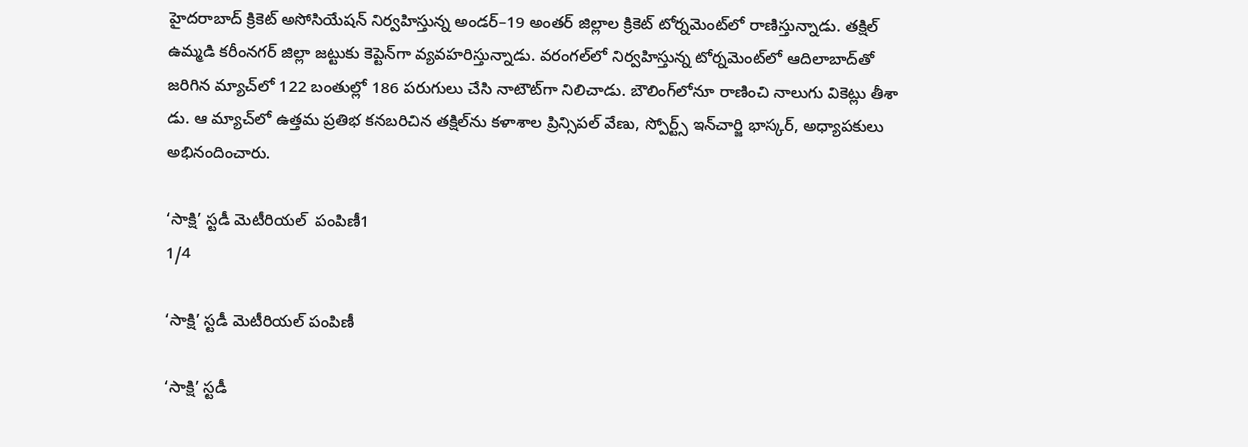హైదరాబాద్‌ క్రికెట్‌ అసోసియేషన్‌ నిర్వహిస్తున్న అండర్‌–19 అంతర్‌ జిల్లాల క్రికెట్‌ టోర్నమెంట్‌లో రాణిస్తున్నాడు. తక్షిల్‌ ఉమ్మడి కరీంనగర్‌ జిల్లా జట్టుకు కెప్టెన్‌గా వ్యవహరిస్తున్నాడు. వరంగల్‌లో నిర్వహిస్తున్న టోర్నమెంట్‌లో ఆదిలాబాద్‌తో జరిగిన మ్యాచ్‌లో 122 బంతుల్లో 186 పరుగులు చేసి నాటౌట్‌గా నిలిచాడు. బౌలింగ్‌లోనూ రాణించి నాలుగు వికెట్లు తీశా డు. ఆ మ్యాచ్‌లో ఉత్తమ ప్రతిభ కనబరిచిన తక్షిల్‌ను కళాశాల ప్రిన్సిపల్‌ వేణు, స్పోర్ట్స్‌ ఇన్‌చార్జి భాస్కర్‌, అధ్యాపకులు అభినందించారు.

‘సాక్షి’ స్టడీ మెటీరియల్‌  పంపిణీ1
1/4

‘సాక్షి’ స్టడీ మెటీరియల్‌ పంపిణీ

‘సాక్షి’ స్టడీ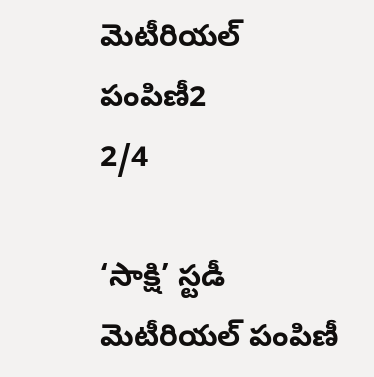మెటీరియల్‌  పంపిణీ2
2/4

‘సాక్షి’ స్టడీ మెటీరియల్‌ పంపిణీ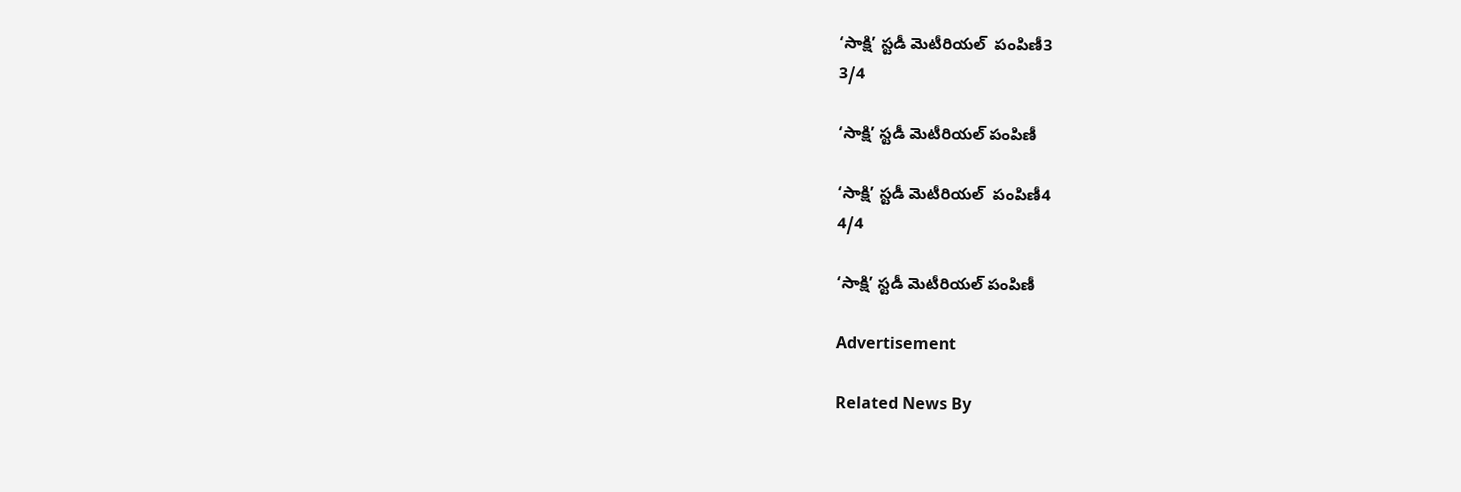‘సాక్షి’ స్టడీ మెటీరియల్‌  పంపిణీ3
3/4

‘సాక్షి’ స్టడీ మెటీరియల్‌ పంపిణీ

‘సాక్షి’ స్టడీ మెటీరియల్‌  పంపిణీ4
4/4

‘సాక్షి’ స్టడీ మెటీరియల్‌ పంపిణీ

Advertisement

Related News By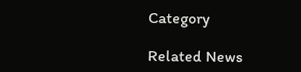Category

Related News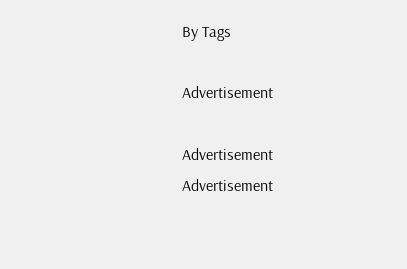By Tags

Advertisement

Advertisement
Advertisement